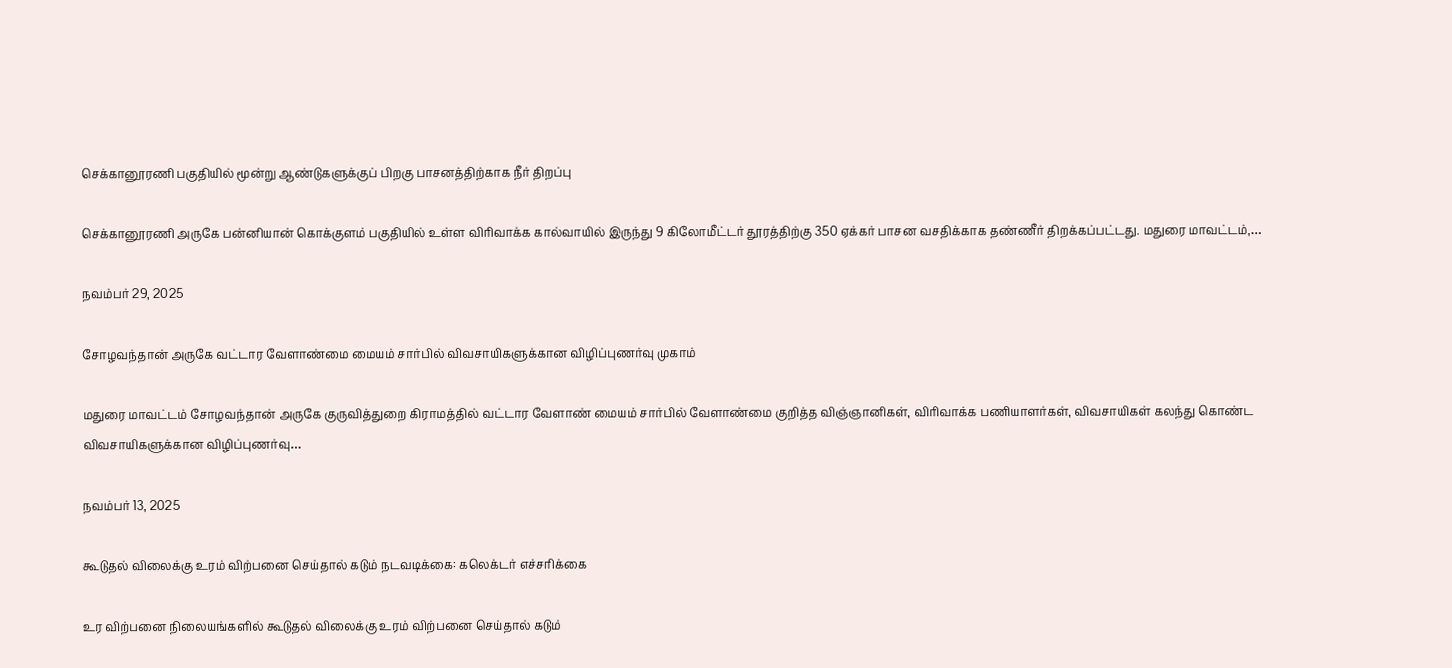செக்கானூரணி பகுதியில் மூன்று ஆண்டுகளுக்குப் பிறகு பாசனத்திற்காக நீர் திறப்பு

செக்கானூரணி அருகே பன்னியான் கொக்குளம் பகுதியில் உள்ள விரிவாக்க கால்வாயில் இருந்து 9 கிலோமீட்டர் தூரத்திற்கு 350 ஏக்கர் பாசன வசதிக்காக தண்ணீர் திறக்கப்பட்டது. மதுரை மாவட்டம்,…

நவம்பர் 29, 2025

சோழவந்தான் அருகே வட்டார வேளாண்மை மையம் சார்பில் விவசாயிகளுக்கான விழிப்புணர்வு முகாம்

மதுரை மாவட்டம் சோழவந்தான் அருகே குருவித்துறை கிராமத்தில் வட்டார வேளாண் மையம் சார்பில் வேளாண்மை குறித்த விஞ்ஞானிகள், விரிவாக்க பணியாளர்கள், விவசாயிகள் கலந்து கொண்ட விவசாயிகளுக்கான விழிப்புணர்வு…

நவம்பர் 13, 2025

கூடுதல் விலைக்கு உரம் விற்பனை செய்தால் கடும் நடவடிக்கை: கலெக்டர் எச்சரிக்கை

உர விற்பனை நிலையங்களில் கூடுதல் விலைக்கு உரம் விற்பனை செய்தால் கடும்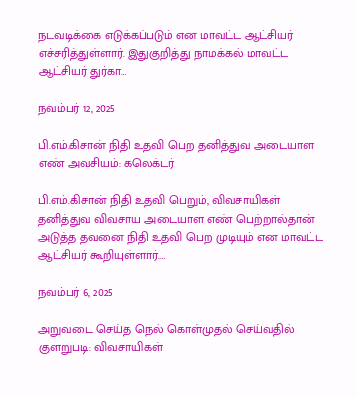நடவடிக்கை எடுக்கப்படும் என மாவட்ட ஆட்சியர் எச்சரித்துள்ளார். இதுகுறித்து நாமக்கல் மாவட்ட ஆட்சியர் துர்கா…

நவம்பர் 12, 2025

பி.எம்.கிசான் நிதி உதவி பெற தனித்துவ அடையாள எண் அவசியம்: கலெக்டர்

பி.எம்.கிசான் நிதி உதவி பெறும், விவசாயிகள் தனித்துவ விவசாய அடையாள எண் பெற்றால்தான் அடுத்த தவனை நிதி உதவி பெற முடியும் என மாவட்ட ஆட்சியர் கூறியுள்ளார்.…

நவம்பர் 6, 2025

அறுவடை செய்த நெல் கொள்முதல் செய்வதில் குளறுபடி: விவசாயிகள்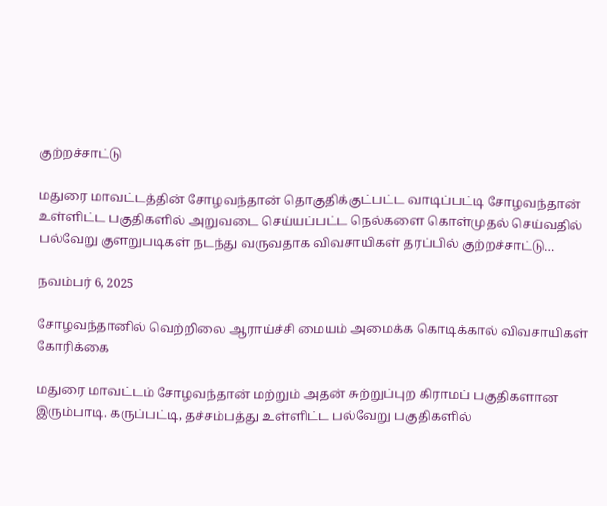குற்றச்சாட்டு

மதுரை மாவட்டத்தின் சோழவந்தான் தொகுதிக்குட்பட்ட வாடிப்பட்டி சோழவந்தான் உள்ளிட்ட பகுதிகளில் அறுவடை செய்யப்பட்ட நெல்களை கொள்முதல் செய்வதில் பல்வேறு குளறுபடிகள் நடந்து வருவதாக விவசாயிகள் தரப்பில் குற்றச்சாட்டு…

நவம்பர் 6, 2025

சோழவந்தானில் வெற்றிலை ஆராய்ச்சி மையம் அமைக்க கொடிக்கால் விவசாயிகள் கோரிக்கை

மதுரை மாவட்டம் சோழவந்தான் மற்றும் அதன் சுற்றுப்புற கிராமப் பகுதிகளான இரும்பாடி. கருப்பட்டி, தச்சம்பத்து உள்ளிட்ட பல்வேறு பகுதிகளில்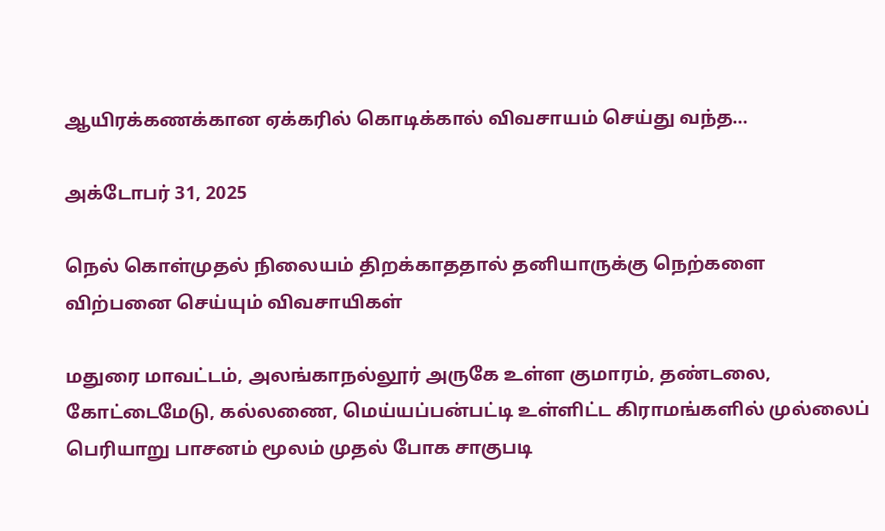ஆயிரக்கணக்கான ஏக்கரில் கொடிக்கால் விவசாயம் செய்து வந்த…

அக்டோபர் 31, 2025

நெல் கொள்முதல் நிலையம் திறக்காததால் தனியாருக்கு நெற்களை விற்பனை செய்யும் விவசாயிகள்

மதுரை மாவட்டம், அலங்காநல்லூர் அருகே உள்ள குமாரம், தண்டலை, கோட்டைமேடு, கல்லணை, மெய்யப்பன்பட்டி உள்ளிட்ட கிராமங்களில் முல்லைப் பெரியாறு பாசனம் மூலம் முதல் போக சாகுபடி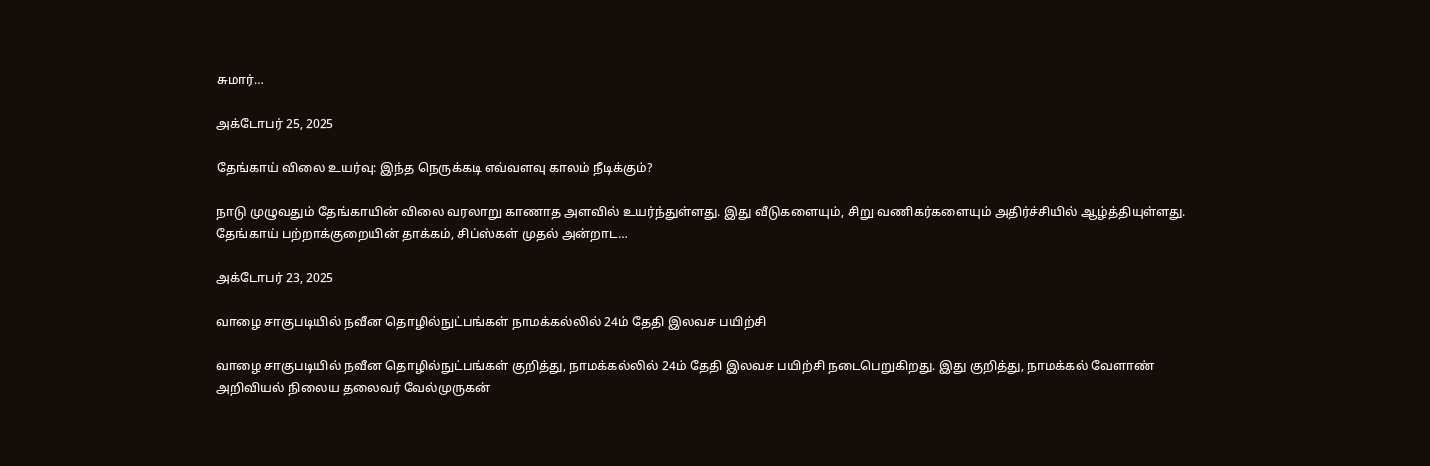சுமார்…

அக்டோபர் 25, 2025

தேங்காய் விலை உயர்வு: இந்த நெருக்கடி எவ்வளவு காலம் நீடிக்கும்?

நாடு முழுவதும் தேங்காயின் விலை வரலாறு காணாத அளவில் உயர்ந்துள்ளது. இது வீடுகளையும், சிறு வணிகர்களையும் அதிர்ச்சியில் ஆழ்த்தியுள்ளது. தேங்காய் பற்றாக்குறையின் தாக்கம், சிப்ஸ்கள் முதல் அன்றாட…

அக்டோபர் 23, 2025

வாழை சாகுபடியில் நவீன தொழில்நுட்பங்கள் நாமக்கல்லில் 24ம் தேதி இலவச பயிற்சி

வாழை சாகுபடியில் நவீன தொழில்நுட்பங்கள் குறித்து, நாமக்கல்லில் 24ம் தேதி இலவச பயிற்சி நடைபெறுகிறது. இது குறித்து, நாமக்கல் வேளாண் அறிவியல் நிலைய தலைவர் வேல்முருகன்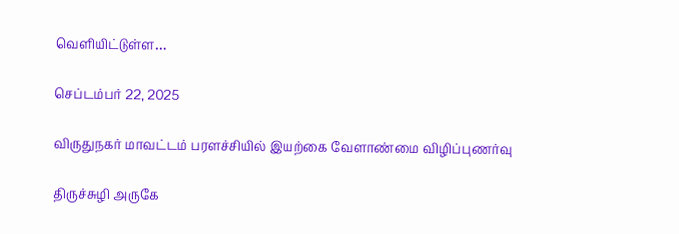வெளியிட்டுள்ள…

செப்டம்பர் 22, 2025

விருதுநகர் மாவட்டம் பரளச்சியில் இயற்கை வேளாண்மை விழிப்புணர்வு

திருச்சுழி அருகே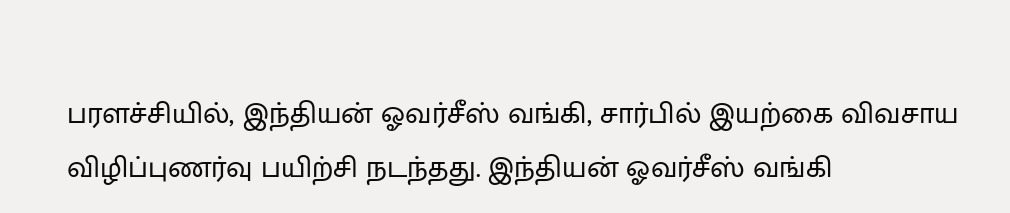பரளச்சியில், இந்தியன் ஓவர்சீஸ் வங்கி, சார்பில் இயற்கை விவசாய விழிப்புணர்வு பயிற்சி நடந்தது. இந்தியன் ஓவர்சீஸ் வங்கி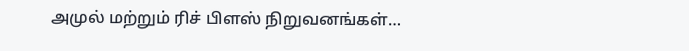அமுல் மற்றும் ரிச் பிளஸ் நிறுவனங்கள்…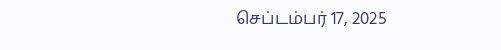செப்டம்பர் 17, 2025